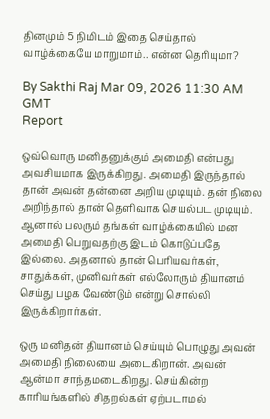தினமும் 5 நிமிடம் இதை செய்தால் வாழ்க்கையே மாறுமாம்.. என்ன தெரியுமா?

By Sakthi Raj Mar 09, 2026 11:30 AM GMT
Report

ஒவ்வொரு மனிதனுக்கும் அமைதி என்பது அவசியமாக இருக்கிறது. அமைதி இருந்தால் தான் அவன் தன்னை அறிய முடியும். தன் நிலை அறிந்தால் தான் தெளிவாக செயல்பட முடியும். ஆனால் பலரும் தங்கள் வாழ்க்கையில் மன அமைதி பெறுவதற்கு இடம் கொடுப்பதே இல்லை. அதனால் தான் பெரியவர்கள், சாதுக்கள், முனிவர்கள் எல்லோரும் தியானம் செய்து பழக வேண்டும் என்று சொல்லி இருக்கிறார்கள்.

ஒரு மனிதன் தியானம் செய்யும் பொழுது அவன் அமைதி நிலையை அடைகிறான். அவன் ஆன்மா சாந்தமடைகிறது. செய்கின்ற காரியங்களில் சிதறல்கள் ஏற்படாமல்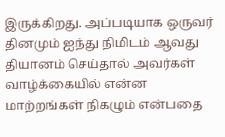இருக்கிறது. அப்படியாக ஒருவர் தினமும் ஐந்து நிமிடம் ஆவது தியானம் செய்தால் அவர்கள் வாழ்க்கையில் என்ன மாற்றங்கள் நிகழும் என்பதை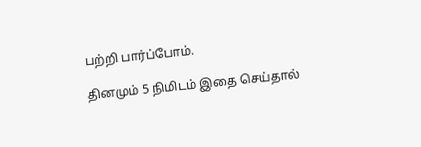பற்றி பார்ப்போம்.

தினமும் 5 நிமிடம் இதை செய்தால்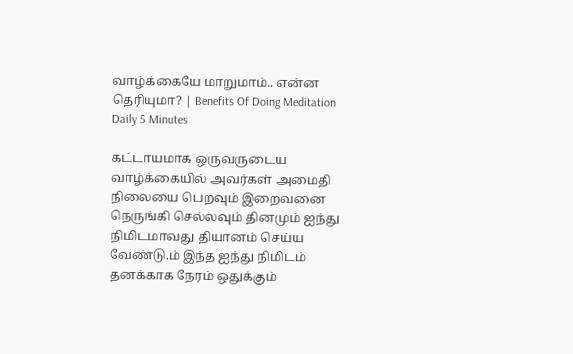வாழ்க்கையே மாறுமாம்.. என்ன தெரியுமா? | Benefits Of Doing Meditation Daily 5 Minutes

கட்டாயமாக ஒருவருடைய வாழ்க்கையில் அவர்கள் அமைதி நிலையை பெறவும் இறைவனை நெருங்கி செல்லவும் தினமும் ஐந்து நிமிடமாவது தியானம் செய்ய வேண்டு.ம் இந்த ஐந்து நிமிடம் தனக்காக நேரம் ஒதுக்கும்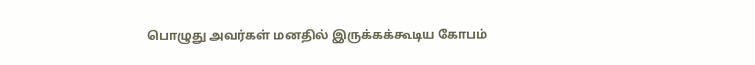பொழுது அவர்கள் மனதில் இருக்கக்கூடிய கோபம்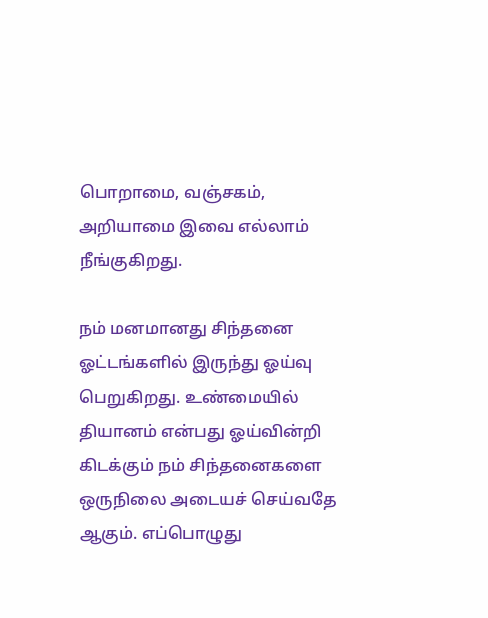பொறாமை, வஞ்சகம், அறியாமை இவை எல்லாம் நீங்குகிறது.

நம் மனமானது சிந்தனை ஓட்டங்களில் இருந்து ஓய்வு பெறுகிறது. உண்மையில் தியானம் என்பது ஓய்வின்றி கிடக்கும் நம் சிந்தனைகளை ஒருநிலை அடையச் செய்வதே ஆகும். எப்பொழுது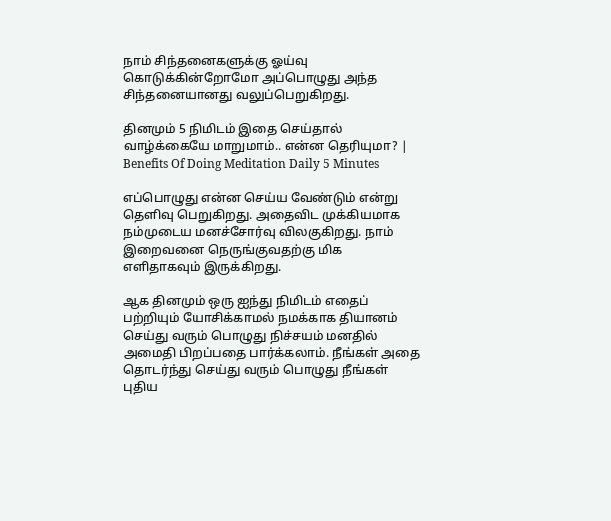நாம் சிந்தனைகளுக்கு ஓய்வு கொடுக்கின்றோமோ அப்பொழுது அந்த சிந்தனையானது வலுப்பெறுகிறது.

தினமும் 5 நிமிடம் இதை செய்தால் வாழ்க்கையே மாறுமாம்.. என்ன தெரியுமா? | Benefits Of Doing Meditation Daily 5 Minutes

எப்பொழுது என்ன செய்ய வேண்டும் என்று தெளிவு பெறுகிறது. அதைவிட முக்கியமாக நம்முடைய மனச்சோர்வு விலகுகிறது. நாம் இறைவனை நெருங்குவதற்கு மிக எளிதாகவும் இருக்கிறது.

ஆக தினமும் ஒரு ஐந்து நிமிடம் எதைப் பற்றியும் யோசிக்காமல் நமக்காக தியானம் செய்து வரும் பொழுது நிச்சயம் மனதில் அமைதி பிறப்பதை பார்க்கலாம். நீங்கள் அதை தொடர்ந்து செய்து வரும் பொழுது நீங்கள் புதிய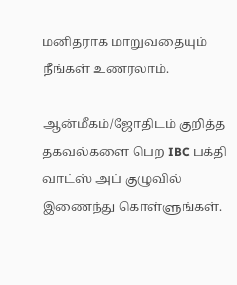மனிதராக மாறுவதையும் நீங்கள் உணரலாம்.

ஆன்மீகம்/ஜோதிடம் குறித்த தகவல்களை பெற IBC பக்தி வாட்ஸ் அப் குழுவில் இணைந்து கொள்ளுங்கள்.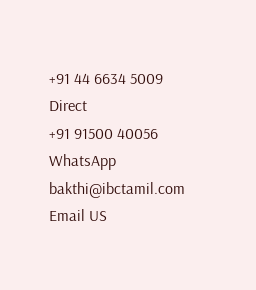+91 44 6634 5009
Direct
+91 91500 40056
WhatsApp
bakthi@ibctamil.com
Email US